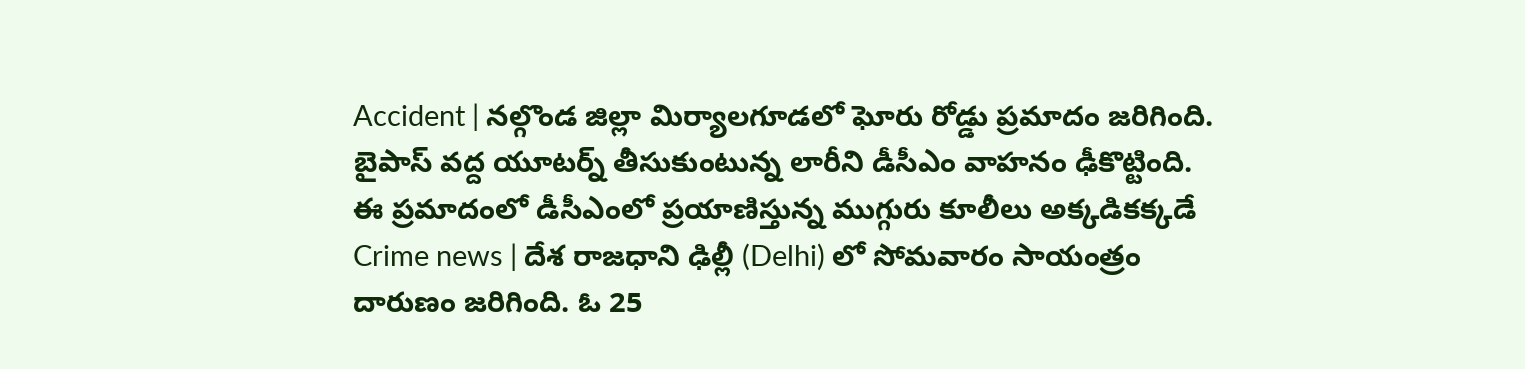Accident | నల్గొండ జిల్లా మిర్యాలగూడలో ఘోరు రోడ్డు ప్రమాదం జరిగింది. బైపాస్ వద్ద యూటర్న్ తీసుకుంటున్న లారీని డీసీఎం వాహనం ఢీకొట్టింది. ఈ ప్రమాదంలో డీసీఎంలో ప్రయాణిస్తున్న ముగ్గురు కూలీలు అక్కడికక్కడే
Crime news | దేశ రాజధాని ఢిల్లీ (Delhi) లో సోమవారం సాయంత్రం దారుణం జరిగింది. ఓ 25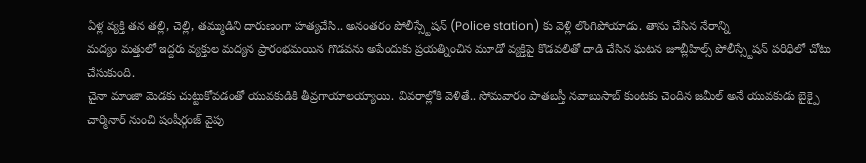ఏళ్ల వ్యక్తి తన తల్లి, చెల్లి, తమ్ముడిని దారుణంగా హత్యచేసి.. అనంతరం పోలీస్స్టేషన్ (Police station) కు వెళ్లి లొంగిపోయాడు. తాను చేసిన నేరాన్ని
మద్యం మత్తులో ఇద్దరు వ్యక్తుల మద్యన ప్రారంభమయిన గొడవను అపేందుకు ప్రయత్నించిన మూడో వ్యక్తిపై కొడవలితో దాడి చేసిన ఘటన జూబ్లీహిల్స్ పోలీస్స్టేషన్ పరిధిలో చోటు చేసుకుంది.
చైనా మాంజా మెడకు చుట్టుకోవడంతో యువకుడికి తీవ్రగాయాలయ్యాయి. వివరాల్లోకి వెళితే.. సోమవారం పాతబస్తీ నవాబుసాబ్ కుంటకు చెందిన జమీల్ అనే యువకుడు బైక్పై చార్మినార్ నుంచి షంషీర్గంజ్ వైపు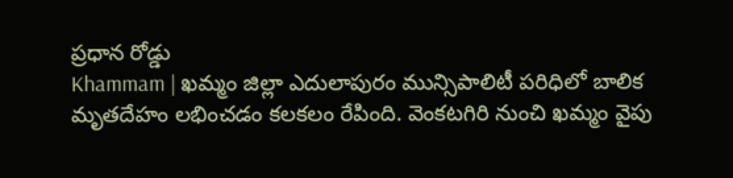ప్రధాన రోడ్డు
Khammam | ఖమ్మం జిల్లా ఎదులాపురం మున్సిపాలిటీ పరిధిలో బాలిక మృతదేహం లభించడం కలకలం రేపింది. వెంకటగిరి నుంచి ఖమ్మం వైపు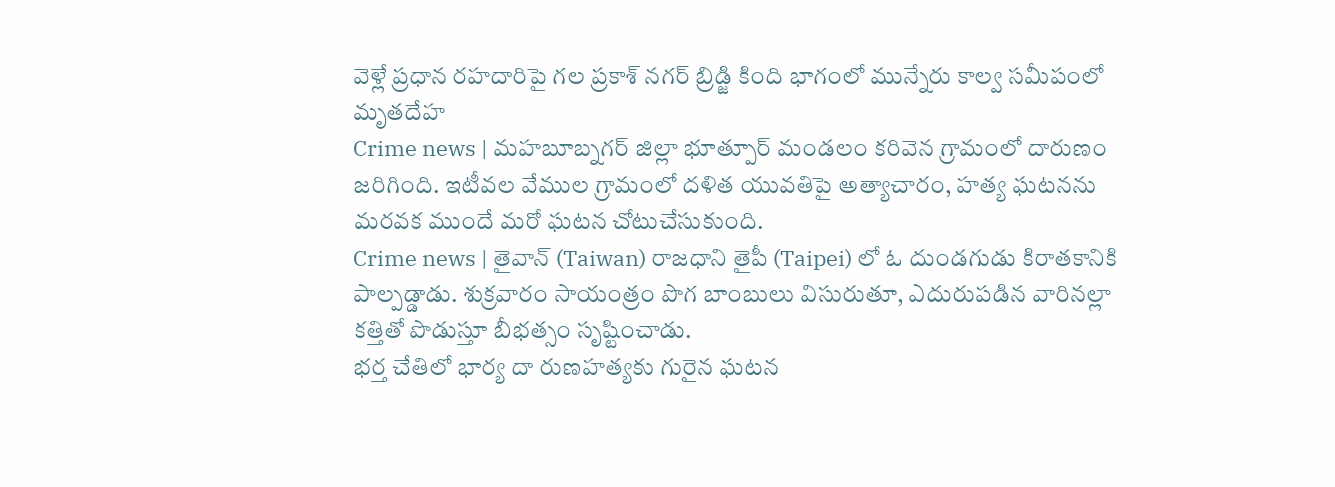వెళ్లే ప్రధాన రహదారిపై గల ప్రకాశ్ నగర్ బ్రిడ్జి కింది భాగంలో మున్నేరు కాల్వ సమీపంలో మృతదేహ
Crime news | మహబూబ్నగర్ జిల్లా భూత్పూర్ మండలం కరివెన గ్రామంలో దారుణం జరిగింది. ఇటీవల వేముల గ్రామంలో దళిత యువతిపై అత్యాచారం, హత్య ఘటనను మరవక ముందే మరో ఘటన చోటుచేసుకుంది.
Crime news | తైవాన్ (Taiwan) రాజధాని తైపీ (Taipei) లో ఓ దుండగుడు కిరాతకానికి పాల్పడ్డాడు. శుక్రవారం సాయంత్రం పొగ బాంబులు విసురుతూ, ఎదురుపడిన వారినల్లా కత్తితో పొడుస్తూ బీభత్సం సృష్టించాడు.
భర్త చేతిలో భార్య దా రుణహత్యకు గురైన ఘటన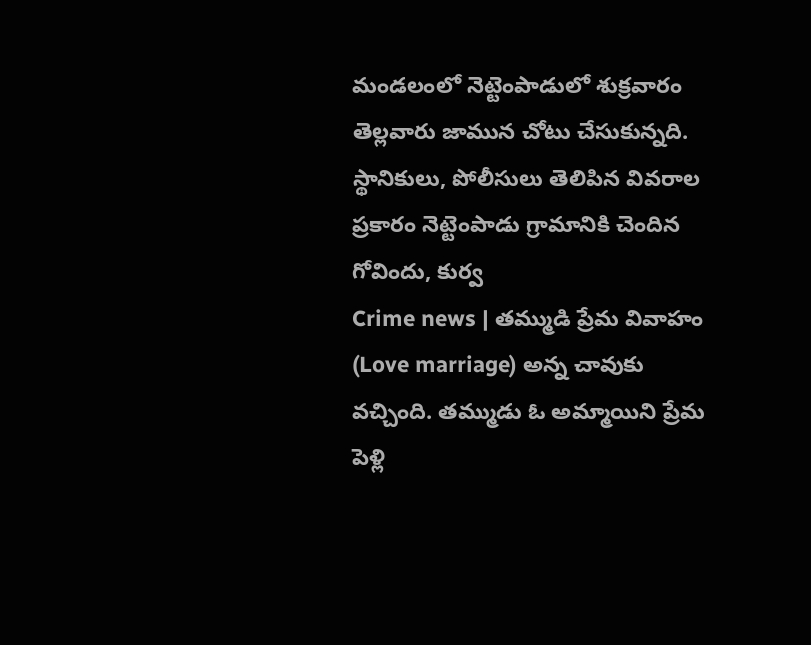మండలంలో నెట్టెంపాడులో శుక్రవారం తెల్లవారు జామున చోటు చేసుకున్నది. స్థానికులు, పోలీసులు తెలిపిన వివరాల ప్రకారం నెట్టెంపాడు గ్రామానికి చెందిన గోవిందు, కుర్వ
Crime news | తమ్ముడి ప్రేమ వివాహం (Love marriage) అన్న చావుకు వచ్చింది. తమ్ముడు ఓ అమ్మాయిని ప్రేమ పెళ్లి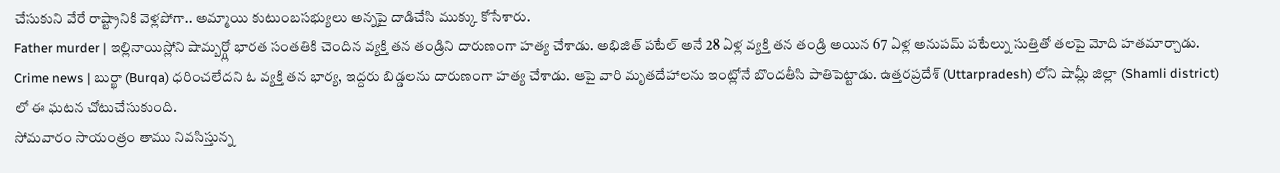చేసుకుని వేరే రాష్ట్రానికి వెళ్లపోగా.. అమ్మాయి కుటుంబసభ్యులు అన్నపై దాడిచేసి ముక్కు కోసేశారు.
Father murder | ఇల్లినాయిస్లోని షామ్బర్గ్లో భారత సంతతికి చెందిన వ్యక్తి తన తండ్రిని దారుణంగా హత్య చేశాడు. అభిజిత్ పటేల్ అనే 28 ఏళ్ల వ్యక్తి తన తండ్రి అయిన 67 ఏళ్ల అనుపమ్ పటేల్ను సుత్తితో తలపై మోది హతమార్చాడు.
Crime news | బుర్ఖా (Burqa) ధరించలేదని ఓ వ్యక్తి తన భార్య, ఇద్దరు బిడ్డలను దారుణంగా హత్య చేశాడు. ఆపై వారి మృతదేహాలను ఇంట్లోనే బొందతీసి పాతిపెట్టాడు. ఉత్తరప్రదేశ్ (Uttarpradesh) లోని షామ్లీ జిల్లా (Shamli district) లో ఈ ఘటన చోటుచేసుకుంది.
సోమవారం సాయంత్రం తాము నివసిస్తున్న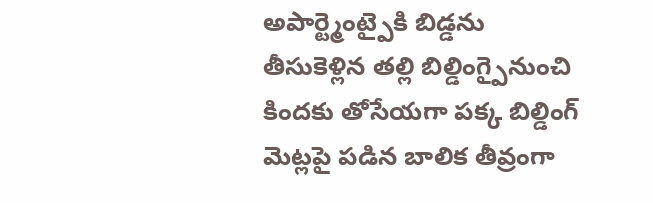అపార్ట్మెంట్పైకి బిడ్డను తీసుకెళ్లిన తల్లి బిల్డింగ్పైనుంచి కిందకు తోసేయగా పక్క బిల్డింగ్ మెట్లపై పడిన బాలిక తీవ్రంగా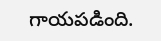గాయపడింది.